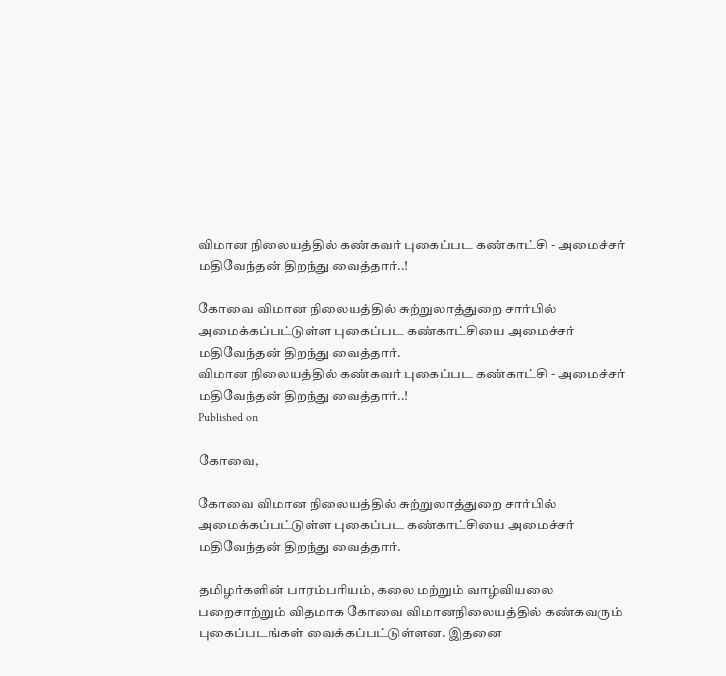விமான நிலையத்தில் கண்கவர் புகைப்பட கண்காட்சி - அமைச்சர் மதிவேந்தன் திறந்து வைத்தார்..!

கோவை விமான நிலையத்தில் சுற்றுலாத்துறை சார்பில் அமைக்கப்பட்டுள்ள புகைப்பட கண்காட்சியை அமைச்சர் மதிவேந்தன் திறந்து வைத்தார்.
விமான நிலையத்தில் கண்கவர் புகைப்பட கண்காட்சி - அமைச்சர் மதிவேந்தன் திறந்து வைத்தார்..!
Published on

கோவை,

கோவை விமான நிலையத்தில் சுற்றுலாத்துறை சார்பில் அமைக்கப்பட்டுள்ள புகைப்பட கண்காட்சியை அமைச்சர் மதிவேந்தன் திறந்து வைத்தார்.

தமிழர்களின் பாரம்பரியம், கலை மற்றும் வாழ்வியலை பறைசாற்றும் விதமாக கோவை விமானநிலையத்தில் கண்கவரும் புகைப்படங்கள் வைக்கப்பட்டுள்ளன. இதனை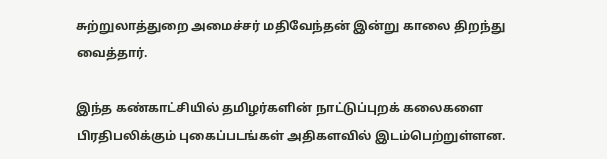சுற்றுலாத்துறை அமைச்சர் மதிவேந்தன் இன்று காலை திறந்து வைத்தார்.

இந்த கண்காட்சியில் தமிழர்களின் நாட்டுப்புறக் கலைகளை பிரதிபலிக்கும் புகைப்படங்கள் அதிகளவில் இடம்பெற்றுள்ளன.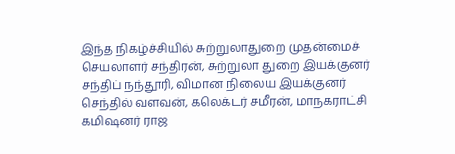இந்த நிகழ்ச்சியில் சுற்றுலாதுறை முதன்மைச் செயலாளர் சந்திரன், சுற்றுலா துறை இயக்குனர் சந்திப் நந்தூரி, விமான நிலைய இயக்குனர் செந்தில் வளவன், கலெக்டர் சமீரன், மாநகராட்சி கமிஷனர் ராஜ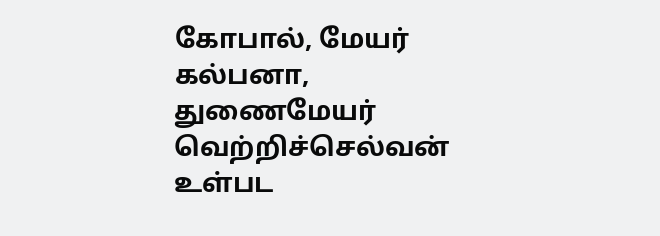கோபால், மேயர் கல்பனா, துணைமேயர் வெற்றிச்செல்வன் உள்பட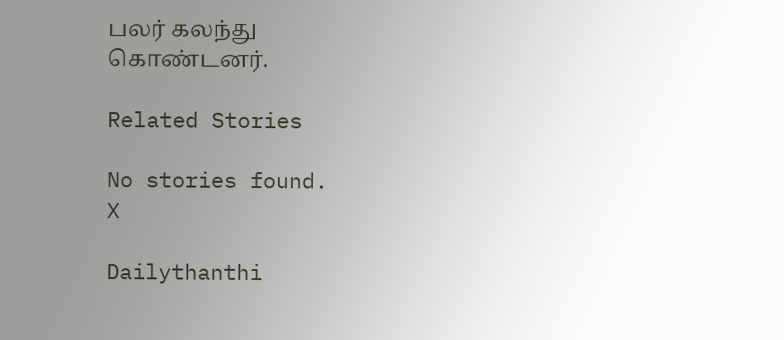பலர் கலந்து கொண்டனர்.

Related Stories

No stories found.
X

Dailythanthi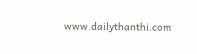www.dailythanthi.com